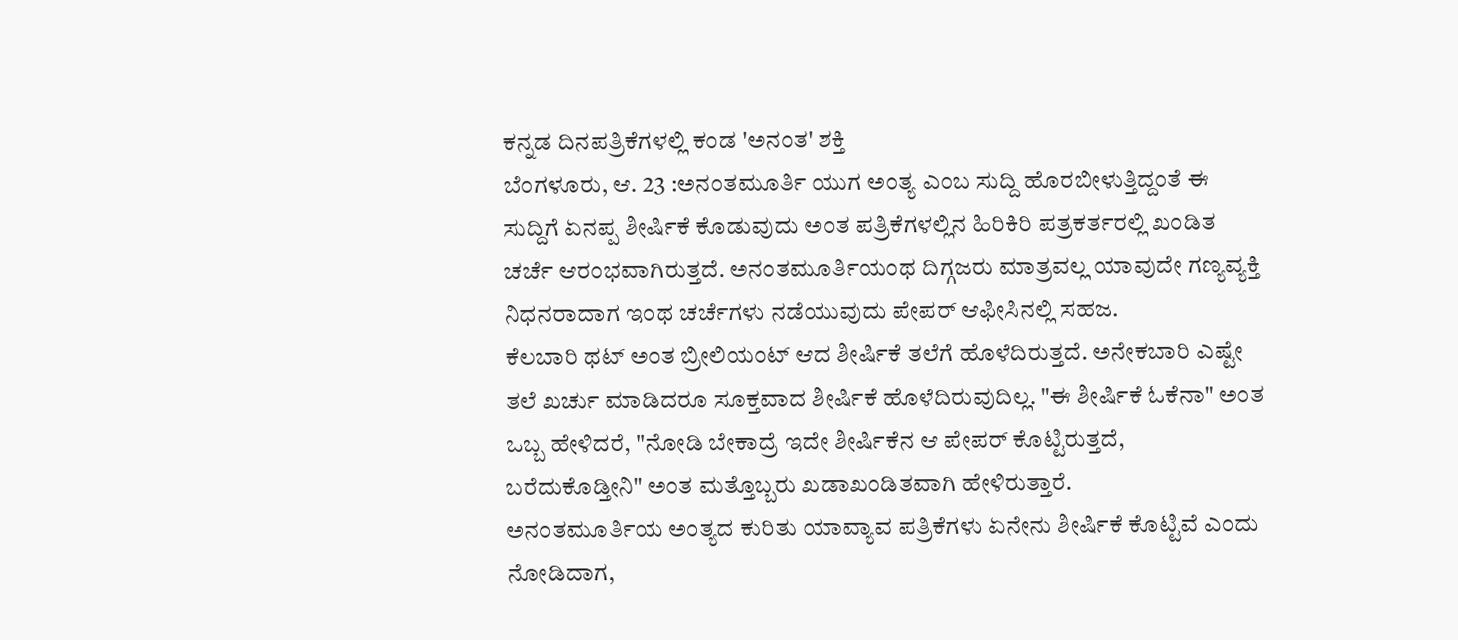ಕನ್ನಡ ದಿನಪತ್ರಿಕೆಗಳಲ್ಲಿ ಕಂಡ 'ಅನಂತ' ಶಕ್ತಿ
ಬೆಂಗಳೂರು, ಆ. 23 :ಅನಂತಮೂರ್ತಿ ಯುಗ ಅಂತ್ಯ ಎಂಬ ಸುದ್ದಿ ಹೊರಬೀಳುತ್ತಿದ್ದಂತೆ ಈ ಸುದ್ದಿಗೆ ಏನಪ್ಪ ಶೀರ್ಷಿಕೆ ಕೊಡುವುದು ಅಂತ ಪತ್ರಿಕೆಗಳಲ್ಲಿನ ಹಿರಿಕಿರಿ ಪತ್ರಕರ್ತರಲ್ಲಿ ಖಂಡಿತ ಚರ್ಚೆ ಆರಂಭವಾಗಿರುತ್ತದೆ. ಅನಂತಮೂರ್ತಿಯಂಥ ದಿಗ್ಗಜರು ಮಾತ್ರವಲ್ಲ ಯಾವುದೇ ಗಣ್ಯವ್ಯಕ್ತಿ ನಿಧನರಾದಾಗ ಇಂಥ ಚರ್ಚೆಗಳು ನಡೆಯುವುದು ಪೇಪರ್ ಆಫೀಸಿನಲ್ಲಿ ಸಹಜ.
ಕೆಲಬಾರಿ ಥಟ್ ಅಂತ ಬ್ರೀಲಿಯಂಟ್ ಆದ ಶೀರ್ಷಿಕೆ ತಲೆಗೆ ಹೊಳೆದಿರುತ್ತದೆ. ಅನೇಕಬಾರಿ ಎಷ್ಟೇ ತಲೆ ಖರ್ಚು ಮಾಡಿದರೂ ಸೂಕ್ತವಾದ ಶೀರ್ಷಿಕೆ ಹೊಳೆದಿರುವುದಿಲ್ಲ. "ಈ ಶೀರ್ಷಿಕೆ ಓಕೆನಾ" ಅಂತ ಒಬ್ಬ ಹೇಳಿದರೆ, "ನೋಡಿ ಬೇಕಾದ್ರೆ ಇದೇ ಶೀರ್ಷಿಕೆನ ಆ ಪೇಪರ್ ಕೊಟ್ಟಿರುತ್ತದೆ, ಬರೆದುಕೊಡ್ತೀನಿ" ಅಂತ ಮತ್ತೊಬ್ಬರು ಖಡಾಖಂಡಿತವಾಗಿ ಹೇಳಿರುತ್ತಾರೆ.
ಅನಂತಮೂರ್ತಿಯ ಅಂತ್ಯದ ಕುರಿತು ಯಾವ್ಯಾವ ಪತ್ರಿಕೆಗಳು ಏನೇನು ಶೀರ್ಷಿಕೆ ಕೊಟ್ಟಿವೆ ಎಂದು ನೋಡಿದಾಗ,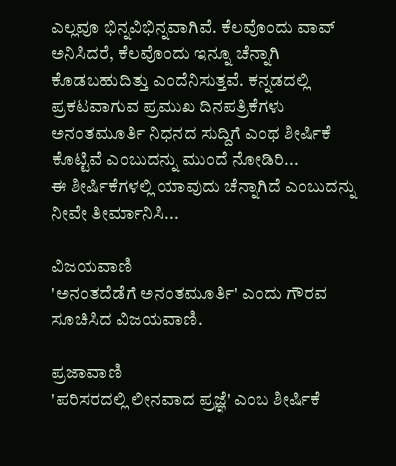ಎಲ್ಲವೂ ಭಿನ್ನವಿಭಿನ್ನವಾಗಿವೆ. ಕೆಲವೊಂದು ವಾವ್ ಅನಿಸಿದರೆ, ಕೆಲವೊಂದು ಇನ್ನೂ ಚೆನ್ನಾಗಿ ಕೊಡಬಹುದಿತ್ತು ಎಂದೆನಿಸುತ್ತವೆ. ಕನ್ನಡದಲ್ಲಿ ಪ್ರಕಟವಾಗುವ ಪ್ರಮುಖ ದಿನಪತ್ರಿಕೆಗಳು ಅನಂತಮೂರ್ತಿ ನಿಧನದ ಸುದ್ದಿಗೆ ಎಂಥ ಶೀರ್ಷಿಕೆ ಕೊಟ್ಟಿವೆ ಎಂಬುದನ್ನು ಮುಂದೆ ನೋಡಿರಿ...
ಈ ಶೀರ್ಷಿಕೆಗಳಲ್ಲಿ ಯಾವುದು ಚೆನ್ನಾಗಿದೆ ಎಂಬುದನ್ನು ನೀವೇ ತೀರ್ಮಾನಿಸಿ...

ವಿಜಯವಾಣಿ
'ಅನಂತದೆಡೆಗೆ ಅನಂತಮೂರ್ತಿ' ಎಂದು ಗೌರವ ಸೂಚಿಸಿದ ವಿಜಯವಾಣಿ.

ಪ್ರಜಾವಾಣಿ
'ಪರಿಸರದಲ್ಲಿ ಲೀನವಾದ ಪ್ರಜ್ಞೆ' ಎಂಬ ಶೀರ್ಷಿಕೆ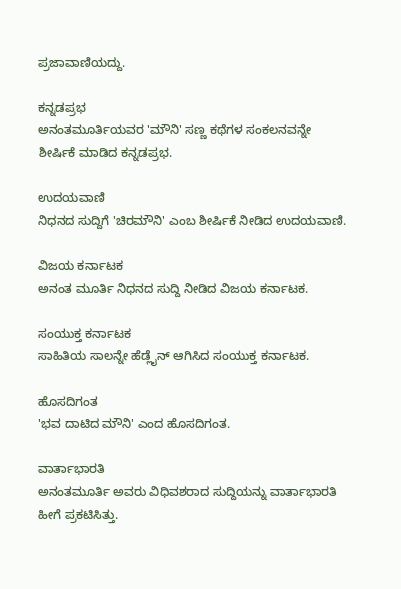ಪ್ರಜಾವಾಣಿಯದ್ದು.

ಕನ್ನಡಪ್ರಭ
ಅನಂತಮೂರ್ತಿಯವರ 'ಮೌನಿ' ಸಣ್ಣ ಕಥೆಗಳ ಸಂಕಲನವನ್ನೇ ಶೀರ್ಷಿಕೆ ಮಾಡಿದ ಕನ್ನಡಪ್ರಭ.

ಉದಯವಾಣಿ
ನಿಧನದ ಸುದ್ದಿಗೆ 'ಚಿರಮೌನಿ' ಎಂಬ ಶೀರ್ಷಿಕೆ ನೀಡಿದ ಉದಯವಾಣಿ.

ವಿಜಯ ಕರ್ನಾಟಕ
ಅನಂತ ಮೂರ್ತಿ ನಿಧನದ ಸುದ್ದಿ ನೀಡಿದ ವಿಜಯ ಕರ್ನಾಟಕ.

ಸಂಯುಕ್ತ ಕರ್ನಾಟಕ
ಸಾಹಿತಿಯ ಸಾಲನ್ನೇ ಹೆಡ್ಲೈನ್ ಆಗಿಸಿದ ಸಂಯುಕ್ತ ಕರ್ನಾಟಕ.

ಹೊಸದಿಗಂತ
'ಭವ ದಾಟಿದ ಮೌನಿ' ಎಂದ ಹೊಸದಿಗಂತ.

ವಾರ್ತಾಭಾರತಿ
ಅನಂತಮೂರ್ತಿ ಅವರು ವಿಧಿವಶರಾದ ಸುದ್ದಿಯನ್ನು ವಾರ್ತಾಭಾರತಿ ಹೀಗೆ ಪ್ರಕಟಿಸಿತ್ತು.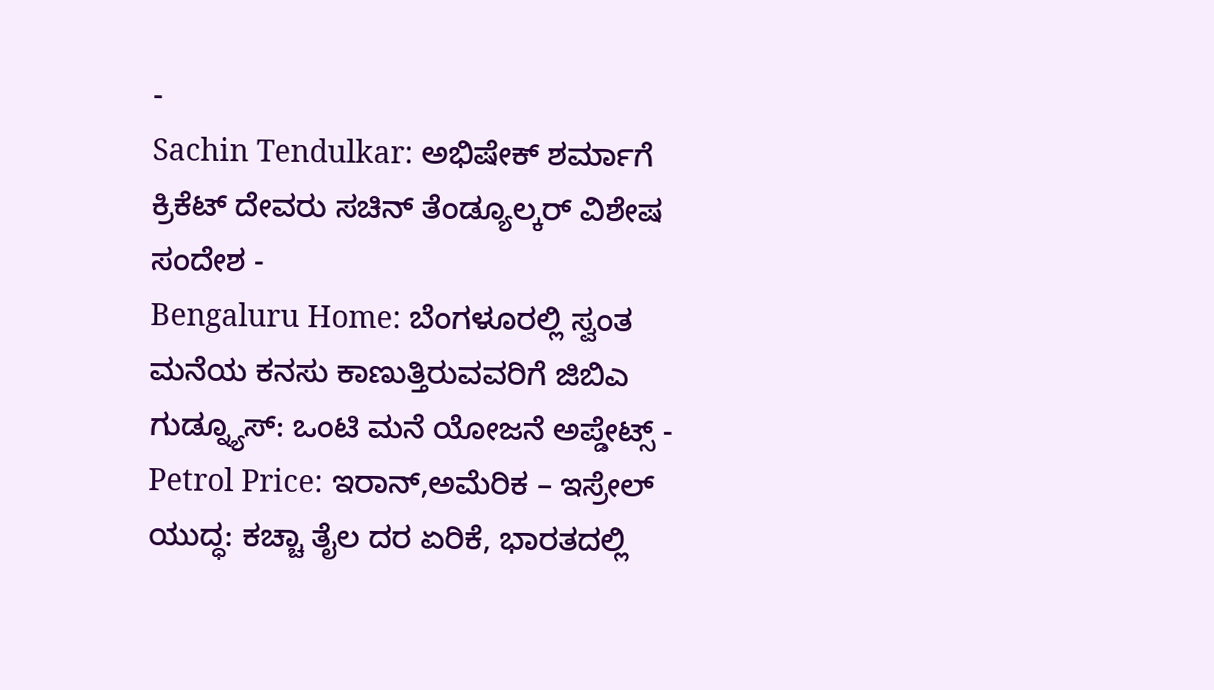-
Sachin Tendulkar: ಅಭಿಷೇಕ್ ಶರ್ಮಾಗೆ ಕ್ರಿಕೆಟ್ ದೇವರು ಸಚಿನ್ ತೆಂಡ್ಯೂಲ್ಕರ್ ವಿಶೇಷ ಸಂದೇಶ -
Bengaluru Home: ಬೆಂಗಳೂರಲ್ಲಿ ಸ್ವಂತ ಮನೆಯ ಕನಸು ಕಾಣುತ್ತಿರುವವರಿಗೆ ಜಿಬಿಎ ಗುಡ್ನ್ಯೂಸ್: ಒಂಟಿ ಮನೆ ಯೋಜನೆ ಅಪ್ಡೇಟ್ಸ್ -
Petrol Price: ಇರಾನ್,ಅಮೆರಿಕ – ಇಸ್ರೇಲ್ ಯುದ್ಧ: ಕಚ್ಚಾ ತೈಲ ದರ ಏರಿಕೆ, ಭಾರತದಲ್ಲಿ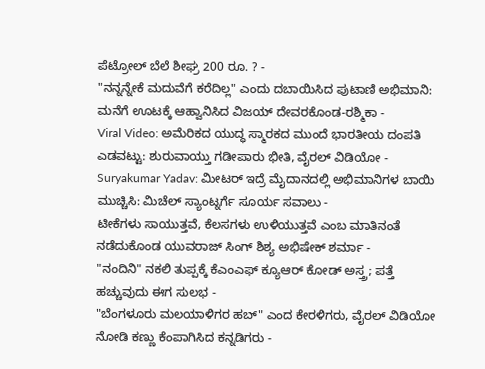ಪೆಟ್ರೋಲ್ ಬೆಲೆ ಶೀಘ್ರ 200 ರೂ. ? -
"ನನ್ನನ್ನೇಕೆ ಮದುವೆಗೆ ಕರೆದಿಲ್ಲ" ಎಂದು ದಬಾಯಿಸಿದ ಪುಟಾಣಿ ಅಭಿಮಾನಿ: ಮನೆಗೆ ಊಟಕ್ಕೆ ಆಹ್ವಾನಿಸಿದ ವಿಜಯ್ ದೇವರಕೊಂಡ-ರಶ್ಮಿಕಾ -
Viral Video: ಅಮೆರಿಕದ ಯುದ್ಧ ಸ್ಮಾರಕದ ಮುಂದೆ ಭಾರತೀಯ ದಂಪತಿ ಎಡವಟ್ಟು: ಶುರುವಾಯ್ತು ಗಡೀಪಾರು ಭೀತಿ, ವೈರಲ್ ವಿಡಿಯೋ -
Suryakumar Yadav: ಮೀಟರ್ ಇದ್ರೆ ಮೈದಾನದಲ್ಲಿ ಅಭಿಮಾನಿಗಳ ಬಾಯಿ ಮುಚ್ಚಿಸಿ: ಮಿಚೆಲ್ ಸ್ಯಾಂಟ್ನರ್ಗೆ ಸೂರ್ಯ ಸವಾಲು -
ಟೀಕೆಗಳು ಸಾಯುತ್ತವೆ, ಕೆಲಸಗಳು ಉಳಿಯುತ್ತವೆ ಎಂಬ ಮಾತಿನಂತೆ ನಡೆದುಕೊಂಡ ಯುವರಾಜ್ ಸಿಂಗ್ ಶಿಶ್ಯ ಅಭಿಷೇಕ್ ಶರ್ಮಾ -
"ನಂದಿನಿ" ನಕಲಿ ತುಪ್ಪಕ್ಕೆ ಕೆಎಂಎಫ್ ಕ್ಯೂಆರ್ ಕೋಡ್ ಅಸ್ತ್ರ; ಪತ್ತೆ ಹಚ್ಚುವುದು ಈಗ ಸುಲಭ -
"ಬೆಂಗಳೂರು ಮಲಯಾಳಿಗರ ಹಬ್" ಎಂದ ಕೇರಳಿಗರು, ವೈರಲ್ ವಿಡಿಯೋ ನೋಡಿ ಕಣ್ಣು ಕೆಂಪಾಗಿಸಿದ ಕನ್ನಡಿಗರು -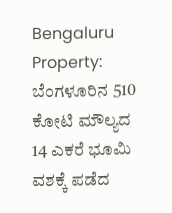Bengaluru Property: ಬೆಂಗಳೂರಿನ 510 ಕೋಟಿ ಮೌಲ್ಯದ 14 ಎಕರೆ ಭೂಮಿ ವಶಕ್ಕೆ ಪಡೆದ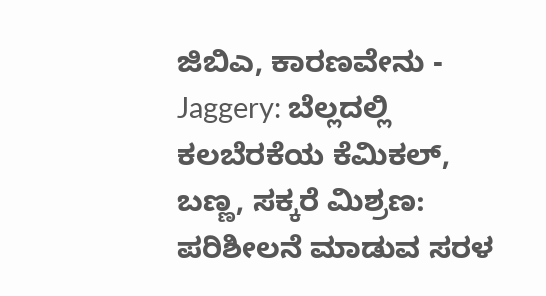ಜಿಬಿಎ, ಕಾರಣವೇನು -
Jaggery: ಬೆಲ್ಲದಲ್ಲಿ ಕಲಬೆರಕೆಯ ಕೆಮಿಕಲ್, ಬಣ್ಣ, ಸಕ್ಕರೆ ಮಿಶ್ರಣ: ಪರಿಶೀಲನೆ ಮಾಡುವ ಸರಳ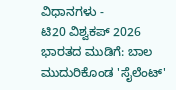ವಿಧಾನಗಳು -
ಟಿ20 ವಿಶ್ವಕಪ್ 2026 ಭಾರತದ ಮುಡಿಗೆ: ಬಾಲ ಮುದುರಿಕೊಂಡ 'ಸೈಲೆಂಟ್'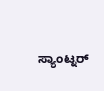ಸ್ಯಾಂಟ್ನರ್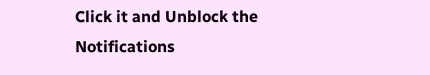Click it and Unblock the Notifications